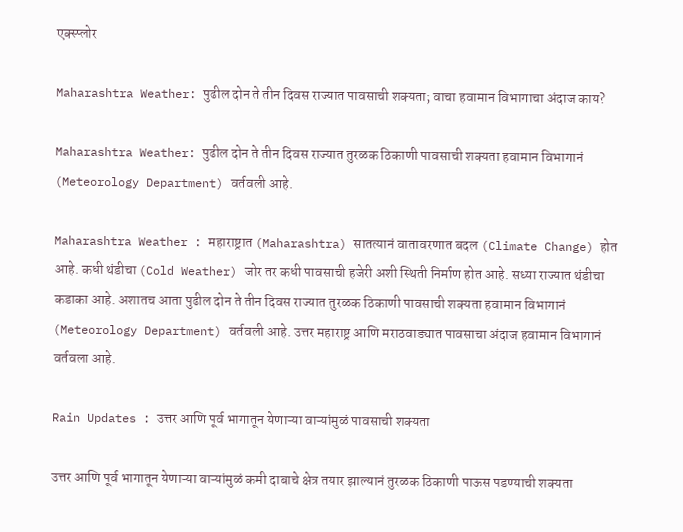एक्स्प्लोर

Maharashtra Weather: पुढील दोन ते तीन दिवस राज्यात पावसाची शक्यता; वाचा हवामान विभागाचा अंदाज काय?

Maharashtra Weather: पुढील दोन ते तीन दिवस राज्यात तुरळक ठिकाणी पावसाची शक्यता हवामान विभागानं (Meteorology Department) वर्तवली आहे.

Maharashtra Weather : महाराष्ट्रात (Maharashtra) सातत्यानं वातावरणात बदल (Climate Change) होत आहे. कधी थंडीचा (Cold Weather) जोर तर कधी पावसाची हजेरी अशी स्थिती निर्माण होत आहे. सध्या राज्यात थंडीचा कडाका आहे. अशातच आता पुढील दोन ते तीन दिवस राज्यात तुरळक ठिकाणी पावसाची शक्यता हवामान विभागानं (Meteorology Department) वर्तवली आहे. उत्तर महाराष्ट्र आणि मराठवाड्यात पावसाचा अंदाज हवामान विभागानं वर्तवला आहे.

Rain Updates : उत्तर आणि पूर्व भागातून येणाऱ्या वाऱ्यांमुळं पावसाची शक्यता

उत्तर आणि पूर्व भागातून येणाऱ्या वाऱ्यांमुळं कमी दाबाचे क्षेत्र तयार झाल्यानं तुरळक ठिकाणी पाऊस पडण्याची शक्यता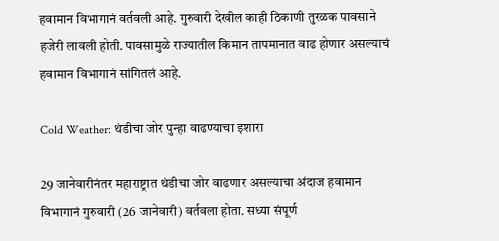हवामान विभागानं वर्तवली आहे. गुरुवारी देखील काही ठिकाणी तुरळक पावसाने हजेरी लावली होती. पावसामुळे राज्यातील किमान तापमानात वाढ होणार असल्याचं हवामान विभागानं सांगितलं आहे.

Cold Weather: थंडीचा जोर पुन्हा वाढण्याचा इशारा

29 जानेवारीनंतर महाराष्ट्रात थंडीचा जोर वाढणार असल्याचा अंदाज हवामान विभागानं गुरुवारी (26 जानेवारी) वर्तवला होता. सध्या संपूर्ण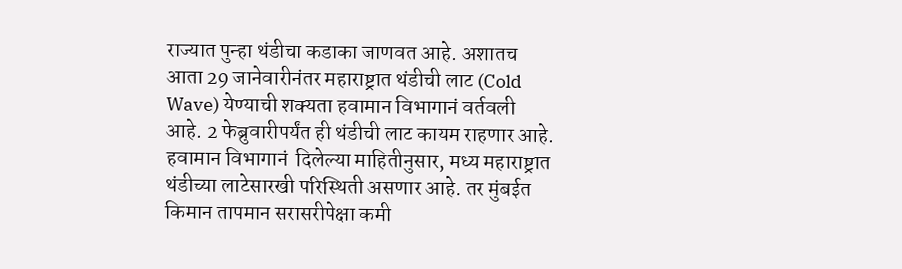राज्यात पुन्हा थंडीचा कडाका जाणवत आहे. अशातच आता 29 जानेवारीनंतर महाराष्ट्रात थंडीची लाट (Cold Wave) येण्याची शक्यता हवामान विभागानं वर्तवली आहे. 2 फेब्रुवारीपर्यंत ही थंडीची लाट कायम राहणार आहे. हवामान विभागानं  दिलेल्या माहितीनुसार, मध्य महाराष्ट्रात थंडीच्या लाटेसारखी परिस्थिती असणार आहे. तर मुंबईत किमान तापमान सरासरीपेक्षा कमी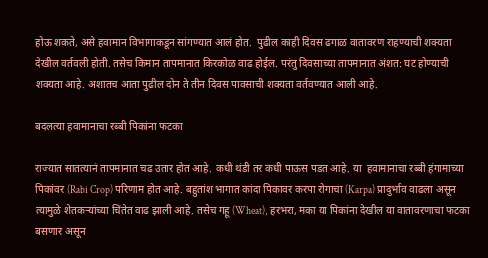होऊ शकते, असे हवामान विभागाकडून सांगण्यात आलं होत.  पुढील काही दिवस ढगाळ वातावरण राहण्याची शक्यता देखील वर्तवली होती. तसेच किमान तापमानात किरकोळ वाढ होईल. परंतु दिवसाच्या तापमानात अंशत: घट होण्याची शक्यता आहे. अशातच आता पुढील दोन ते तीन दिवस पावसाची शक्यता वर्तवण्यात आली आहे.

बदलत्या हवामानाचा रब्बी पिकांना फटका

राज्यात सातत्यानं तापमानात चढ उतार होत आहे. कधी थंडी तर कधी पाऊस पडत आहे. या  हवामानाचा रब्बी हंगामाच्या पिकांवर (Rabi Crop) परिणाम होत आहे. बहुतांश भागात कांदा पिकावर करपा रोगाचा (Karpa) प्रादुर्भाव वाढला असून त्यामुळे शेतकऱ्यांच्या चिंतेत वाढ झाली आहे. तसेच गहू (Wheat), हरभरा, मका या पिकांना देखील या वातावरणाचा फटका बसणार असून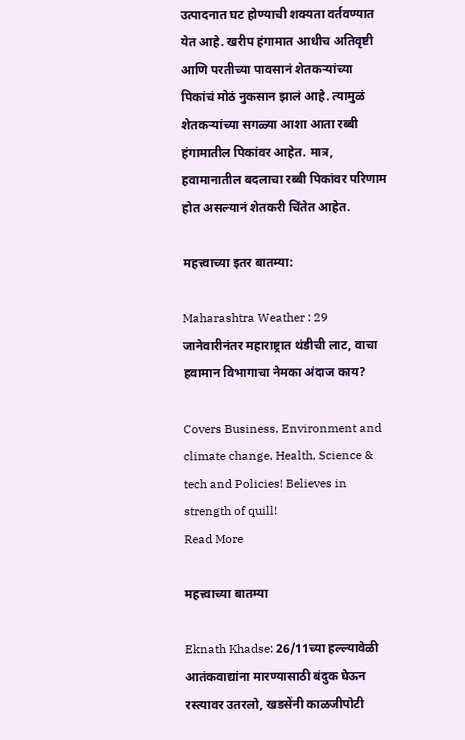उत्पादनात घट होण्याची शक्यता वर्तवण्यात येत आहे. खरीप हंगामात आधीच अतिवृष्टी आणि परतीच्या पावसानं शेतकऱ्यांच्या पिकांचं मोठं नुकसान झालं आहे. त्यामुळं शेतकऱ्यांच्या सगळ्या आशा आता रब्बी हंगामातील पिकांवर आहेत. मात्र, हवामानातील बदलाचा रब्बी पिकांवर परिणाम होत असल्यानं शेतकरी चिंतेत आहेत.

महत्त्वाच्या इतर बातम्या:

Maharashtra Weather : 29 जानेवारीनंतर महाराष्ट्रात थंडीची लाट, वाचा हवामान विभागाचा नेमका अंदाज काय?

Covers Business, Environment and climate change, Health, Science & tech and Policies! Believes in strength of quill!
Read More

महत्त्वाच्या बातम्या

Eknath Khadse: 26/11च्या हल्ल्यावेळी आतंकवाद्यांना मारण्यासाठी बंदुक घेऊन रस्त्यावर उतरलो, खडसेंनी काळजीपोटी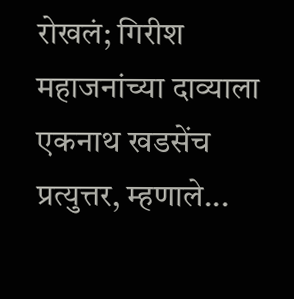रोखलं; गिरीश महाजनांच्या दाव्याला एकनाथ खडसेंच प्रत्युत्तर, म्हणाले...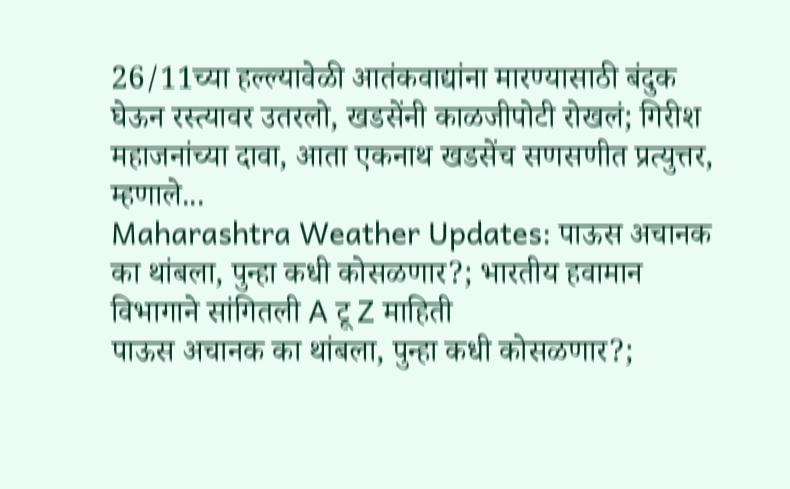26/11च्या हल्ल्यावेळी आतंकवाद्यांना मारण्यासाठी बंदुक घेऊन रस्त्यावर उतरलो, खडसेंनी काळजीपोटी रोखलं; गिरीश महाजनांच्या दावा, आता एकनाथ खडसेंच सणसणीत प्रत्युत्तर, म्हणाले...
Maharashtra Weather Updates: पाऊस अचानक का थांबला, पुन्हा कधी कोसळणार?; भारतीय हवामान विभागाने सांगितली A टू Z माहिती
पाऊस अचानक का थांबला, पुन्हा कधी कोसळणार?;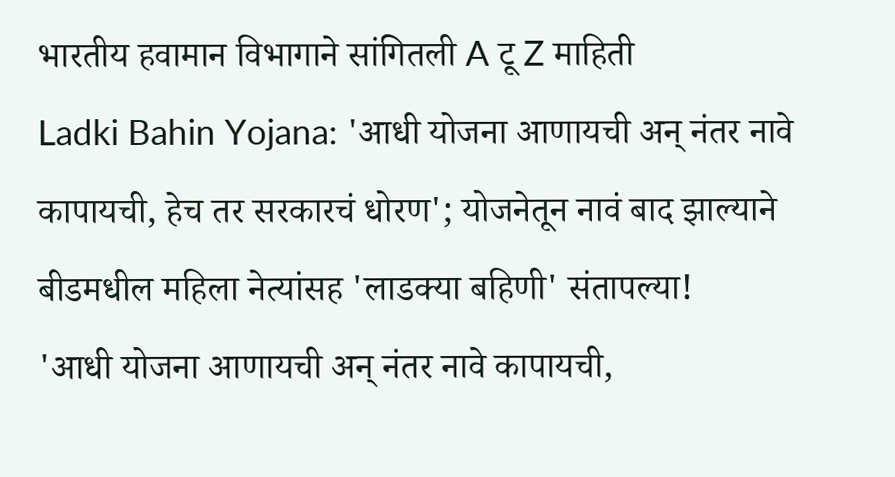भारतीय हवामान विभागाने सांगितली A टू Z माहिती
Ladki Bahin Yojana: 'आधी योजना आणायची अन् नंतर नावे कापायची, हेच तर सरकारचं धोरण'; योजनेतून नावं बाद झाल्याने बीडमधील महिला नेत्यांसह 'लाडक्या बहिणी' संतापल्या!
'आधी योजना आणायची अन् नंतर नावे कापायची,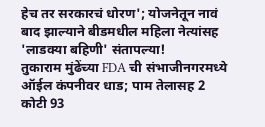हेच तर सरकारचं धोरण'; योजनेतून नावं बाद झाल्याने बीडमधील महिला नेत्यांसह 'लाडक्या बहिणी' संतापल्या!
तुकाराम मुंढेंच्या FDA ची संभाजीनगरमध्ये ऑईल कंपनीवर धाड; पाम तेलासह 2 कोटी 93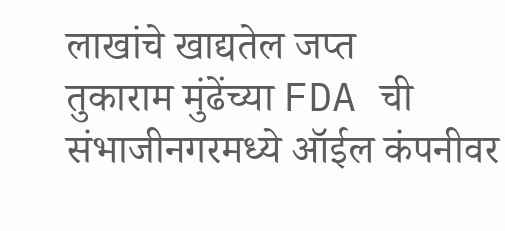लाखांचे खाद्यतेल जप्त
तुकाराम मुंढेंच्या FDA ची संभाजीनगरमध्ये ऑईल कंपनीवर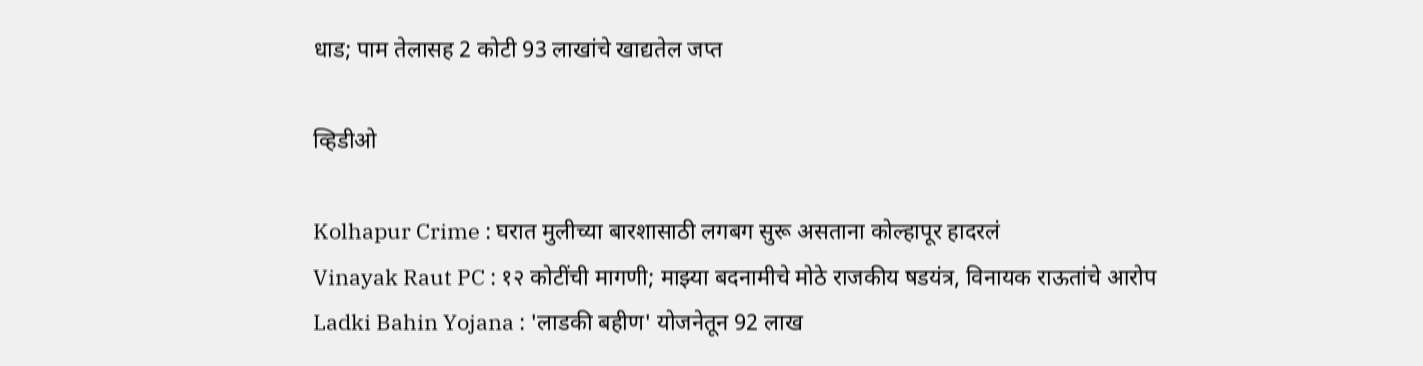धाड; पाम तेलासह 2 कोटी 93 लाखांचे खाद्यतेल जप्त

व्हिडीओ

Kolhapur Crime : घरात मुलीच्या बारशासाठी लगबग सुरू असताना कोल्हापूर हादरलं
Vinayak Raut PC : १२ कोटींची मागणी; माझ्या बदनामीचे मोठे राजकीय षडयंत्र, विनायक राऊतांचे आरोप
Ladki Bahin Yojana : 'लाडकी बहीण' योजनेतून 92 लाख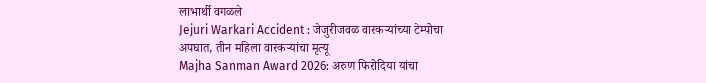लाभार्थी वगळले
Jejuri Warkari Accident : जेजुरीजवळ वारकऱ्यांच्या टेम्पोचा अपघात, तीन महिला वारकऱ्यांचा मृत्यू
Majha Sanman Award 2026: अरुण फिरोदिया यांचा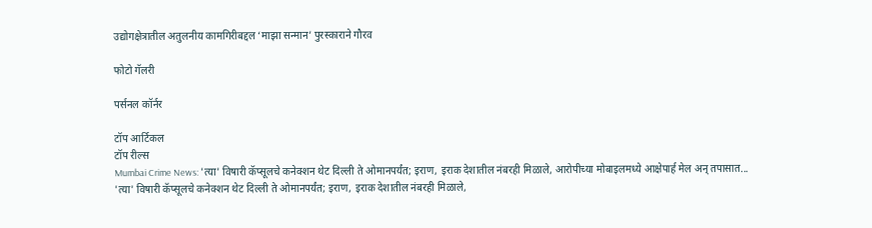उद्योगक्षेत्रातील अतुलनीय कामगिरीबद्दल ‘माझा सन्मान’ पुरस्काराने गौरव

फोटो गॅलरी

पर्सनल कॉर्नर

टॉप आर्टिकल
टॉप रील्स
Mumbai Crime News: 'त्या' विषारी कॅप्सूलचे कनेक्शन थेट दिल्ली ते ओमानपर्यंत; इराण, इराक देशातील नंबरही मिळाले, आरोपीच्या मोबाइलमध्ये आक्षेपार्ह मेल अन् तपासात...
'त्या' विषारी कॅप्सूलचे कनेक्शन थेट दिल्ली ते ओमानपर्यंत; इराण, इराक देशातील नंबरही मिळाले,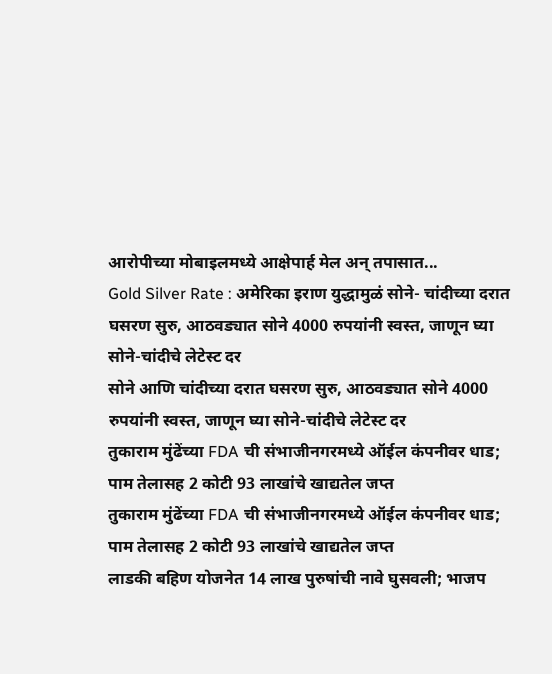आरोपीच्या मोबाइलमध्ये आक्षेपार्ह मेल अन् तपासात...
Gold Silver Rate : अमेरिका इराण युद्धामुळं सोने- चांदीच्या दरात घसरण सुरु, आठवड्यात सोने 4000 रुपयांनी स्वस्त, जाणून घ्या सोने-चांदीचे लेटेस्ट दर
सोने आणि चांदीच्या दरात घसरण सुरु, आठवड्यात सोने 4000 रुपयांनी स्वस्त, जाणून घ्या सोने-चांदीचे लेटेस्ट दर
तुकाराम मुंढेंच्या FDA ची संभाजीनगरमध्ये ऑईल कंपनीवर धाड; पाम तेलासह 2 कोटी 93 लाखांचे खाद्यतेल जप्त
तुकाराम मुंढेंच्या FDA ची संभाजीनगरमध्ये ऑईल कंपनीवर धाड; पाम तेलासह 2 कोटी 93 लाखांचे खाद्यतेल जप्त
लाडकी बहिण योजनेत 14 लाख पुरुषांची नावे घुसवली; भाजप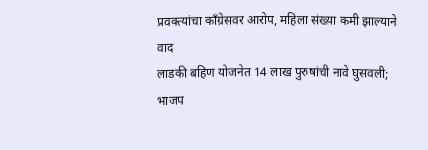प्रवक्त्यांचा काँग्रेसवर आरोप, महिला संख्या कमी झाल्याने वाद
लाडकी बहिण योजनेत 14 लाख पुरुषांची नावे घुसवली; भाजप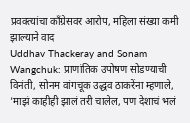प्रवक्त्यांचा काँग्रेसवर आरोप, महिला संख्या कमी झाल्याने वाद
Uddhav Thackeray and Sonam Wangchuk: प्राणांतिक उपोषण सोडण्याची विनंती, सोनम वांगचूक उद्धव ठाकरेंना म्हणाले, 'माझं काहीही झालं तरी चालेल, पण देशाचं भलं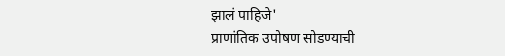झालं पाहिजे'
प्राणांतिक उपोषण सोडण्याची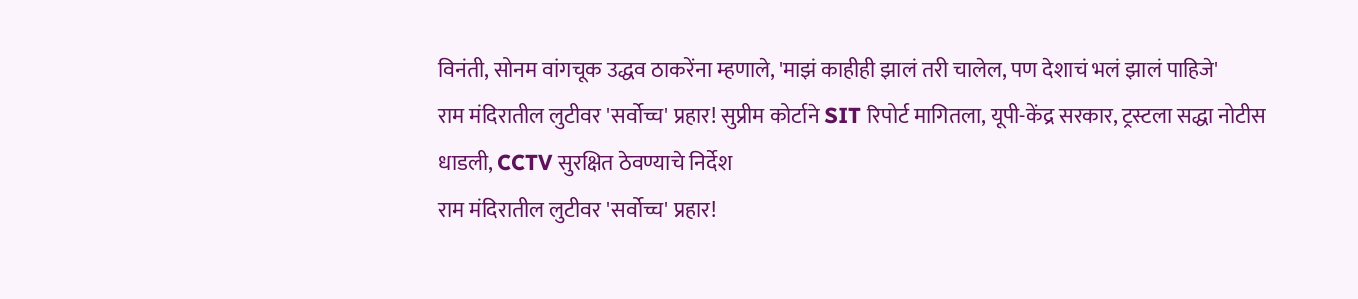विनंती, सोनम वांगचूक उद्धव ठाकरेंना म्हणाले, 'माझं काहीही झालं तरी चालेल, पण देशाचं भलं झालं पाहिजे'
राम मंदिरातील लुटीवर 'सर्वोच्च' प्रहार! सुप्रीम कोर्टाने SIT रिपोर्ट मागितला, यूपी-केंद्र सरकार, ट्रस्टला सद्धा नोटीस धाडली, CCTV सुरक्षित ठेवण्याचे निर्देश
राम मंदिरातील लुटीवर 'सर्वोच्च' प्रहार!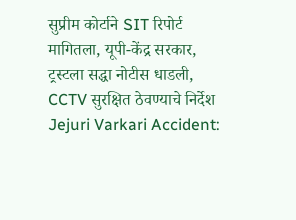सुप्रीम कोर्टाने SIT रिपोर्ट मागितला, यूपी-केंद्र सरकार, ट्रस्टला सद्धा नोटीस धाडली, CCTV सुरक्षित ठेवण्याचे निर्देश
Jejuri Varkari Accident: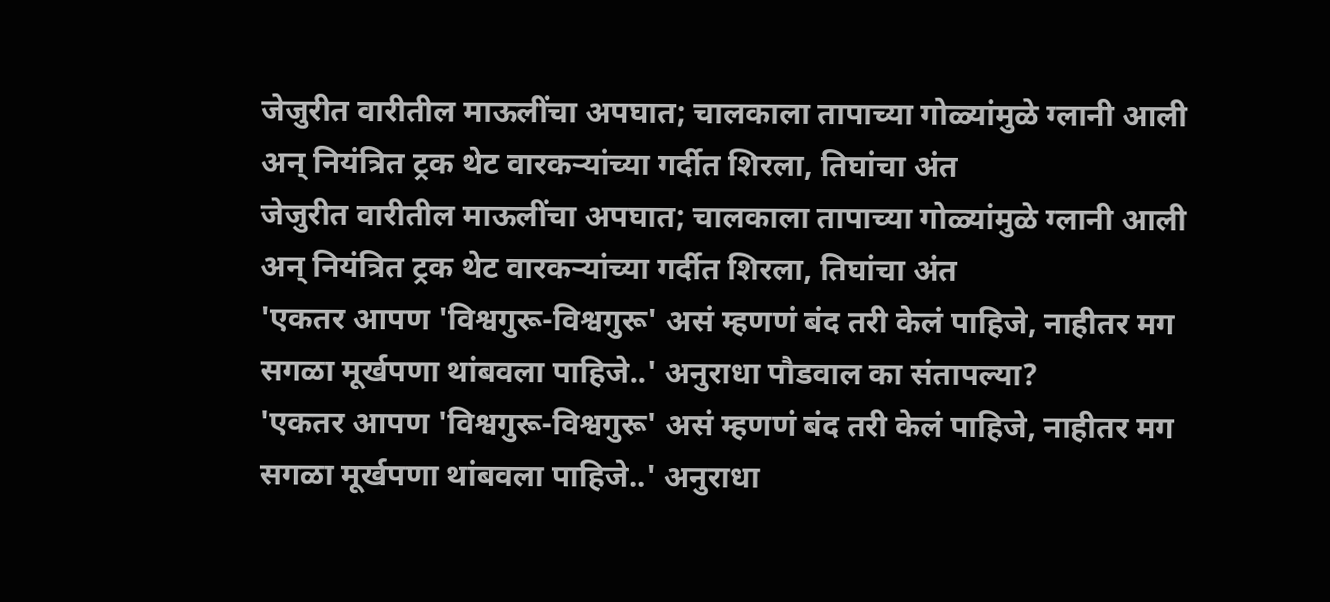जेजुरीत वारीतील माऊलींचा अपघात; चालकाला तापाच्या गोळ्यांमुळे ग्लानी आली अन् नियंत्रित ट्रक थेट वारकऱ्यांच्या गर्दीत शिरला, तिघांचा अंत
जेजुरीत वारीतील माऊलींचा अपघात; चालकाला तापाच्या गोळ्यांमुळे ग्लानी आली अन् नियंत्रित ट्रक थेट वारकऱ्यांच्या गर्दीत शिरला, तिघांचा अंत
'एकतर आपण 'विश्वगुरू-विश्वगुरू' असं म्हणणं बंद तरी केलं पाहिजे, नाहीतर मग सगळा मूर्खपणा थांबवला पाहिजे..' अनुराधा पौडवाल का संतापल्या?
'एकतर आपण 'विश्वगुरू-विश्वगुरू' असं म्हणणं बंद तरी केलं पाहिजे, नाहीतर मग सगळा मूर्खपणा थांबवला पाहिजे..' अनुराधा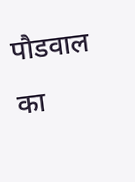पौडवाल का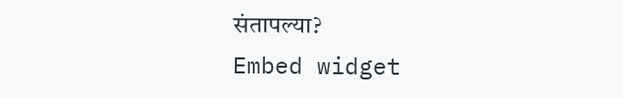संतापल्या?
Embed widget